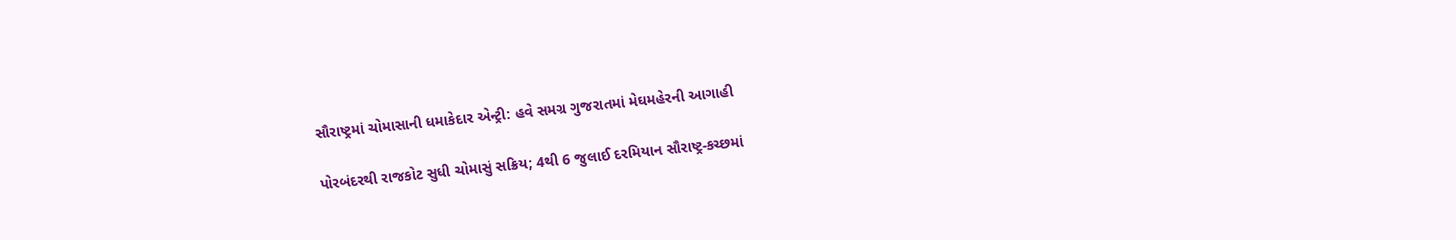સૌરાષ્ટ્રમાં ચોમાસાની ધમાકેદાર એન્ટ્રી: હવે સમગ્ર ગુજરાતમાં મેઘમહેરની આગાહી

પોરબંદરથી રાજકોટ સુધી ચોમાસું સક્રિય; 4થી 6 જુલાઈ દરમિયાન સૌરાષ્ટ્ર-કચ્છમાં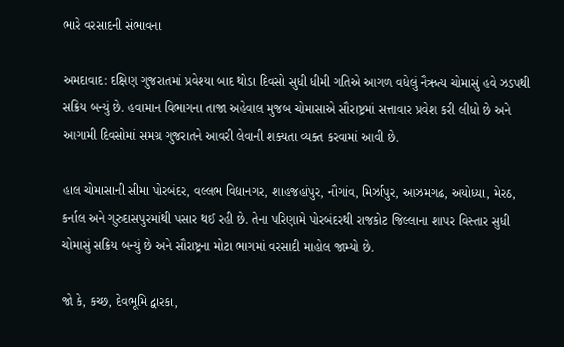ભારે વરસાદની સંભાવના

અમદાવાદ: દક્ષિણ ગુજરાતમાં પ્રવેશ્યા બાદ થોડા દિવસો સુધી ધીમી ગતિએ આગળ વધેલું નૈઋત્ય ચોમાસું હવે ઝડપથી સક્રિય બન્યું છે. હવામાન વિભાગના તાજા અહેવાલ મુજબ ચોમાસાએ સૌરાષ્ટ્રમાં સત્તાવાર પ્રવેશ કરી લીધો છે અને આગામી દિવસોમાં સમગ્ર ગુજરાતને આવરી લેવાની શક્યતા વ્યક્ત કરવામાં આવી છે.

હાલ ચોમાસાની સીમા પોરબંદર, વલ્લભ વિદ્યાનગર, શાહજહાંપુર, નૌગાંવ, મિર્ઝાપુર, આઝમગઢ, અયોધ્યા, મેરઠ, કર્નાલ અને ગુરુદાસપુરમાંથી પસાર થઈ રહી છે. તેના પરિણામે પોરબંદરથી રાજકોટ જિલ્લાના શાપર વિસ્તાર સુધી ચોમાસું સક્રિય બન્યું છે અને સૌરાષ્ટ્રના મોટા ભાગમાં વરસાદી માહોલ જામ્યો છે.

જો કે, કચ્છ, દેવભૂમિ દ્વારકા,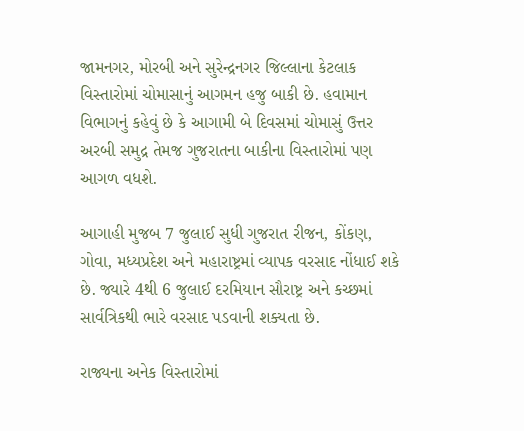જામનગર, મોરબી અને સુરેન્દ્રનગર જિલ્લાના કેટલાક વિસ્તારોમાં ચોમાસાનું આગમન હજુ બાકી છે. હવામાન વિભાગનું કહેવું છે કે આગામી બે દિવસમાં ચોમાસું ઉત્તર અરબી સમુદ્ર તેમજ ગુજરાતના બાકીના વિસ્તારોમાં પણ આગળ વધશે.

આગાહી મુજબ 7 જુલાઈ સુધી ગુજરાત રીજન, કોંકણ, ગોવા, મધ્યપ્રદેશ અને મહારાષ્ટ્રમાં વ્યાપક વરસાદ નોંધાઈ શકે છે. જ્યારે 4થી 6 જુલાઈ દરમિયાન સૌરાષ્ટ્ર અને કચ્છમાં સાર્વત્રિકથી ભારે વરસાદ પડવાની શક્યતા છે.

રાજ્યના અનેક વિસ્તારોમાં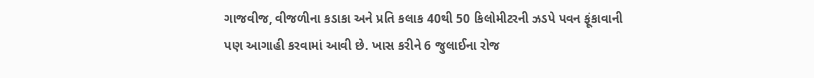ગાજવીજ, વીજળીના કડાકા અને પ્રતિ કલાક 40થી 50 કિલોમીટરની ઝડપે પવન ફૂંકાવાની પણ આગાહી કરવામાં આવી છે. ખાસ કરીને 6 જુલાઈના રોજ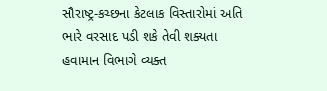સૌરાષ્ટ્ર-કચ્છના કેટલાક વિસ્તારોમાં અતિ ભારે વરસાદ પડી શકે તેવી શક્યતા હવામાન વિભાગે વ્યક્ત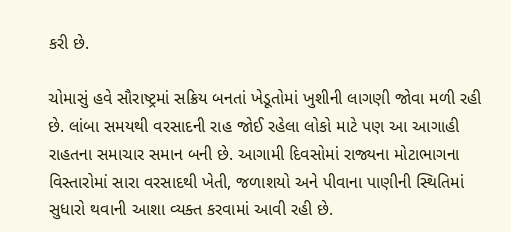કરી છે.

ચોમાસું હવે સૌરાષ્ટ્રમાં સક્રિય બનતાં ખેડૂતોમાં ખુશીની લાગણી જોવા મળી રહી છે. લાંબા સમયથી વરસાદની રાહ જોઈ રહેલા લોકો માટે પણ આ આગાહી રાહતના સમાચાર સમાન બની છે. આગામી દિવસોમાં રાજ્યના મોટાભાગના વિસ્તારોમાં સારા વરસાદથી ખેતી, જળાશયો અને પીવાના પાણીની સ્થિતિમાં સુધારો થવાની આશા વ્યક્ત કરવામાં આવી રહી છે.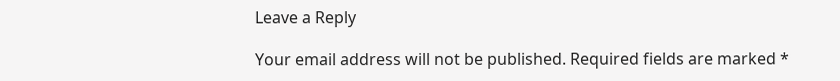Leave a Reply

Your email address will not be published. Required fields are marked *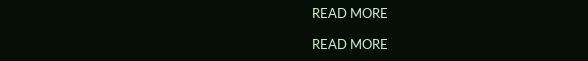READ MORE

READ MORE